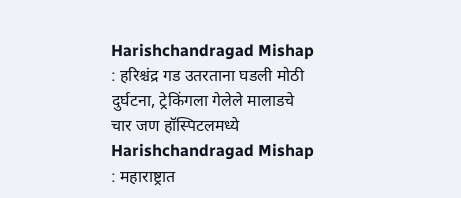Harishchandragad Mishap : हरिश्चंद्र गड उतरताना घडली मोठी दुर्घटना, ट्रेकिंगला गेलेले मालाडचे चार जण हॉस्पिटलमध्ये
Harishchandragad Mishap : महाराष्ट्रात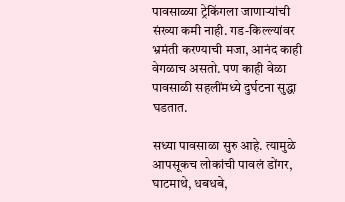पावसाळ्या ट्रेकिंगला जाणाऱ्यांची संख्या कमी नाही. गड-किल्ल्यांवर भ्रमंती करण्याची मजा, आनंद काही वेगळाच असतो. पण काही वेळा पावसाळी सहलींमध्ये दुर्घटना सुद्धा घडतात.

सध्या पावसाळा सुरु आहे. त्यामुळे आपसूकच लोकांची पावलं डोंगर, घाटमाथे, धबधबे,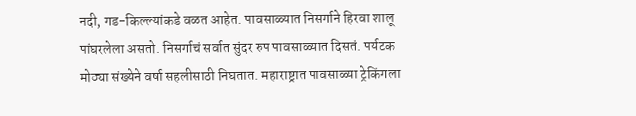नदी, गड-किल्ल्यांकडे वळत आहेत. पावसाळ्यात निसर्गाने हिरवा शालू पांघरलेला असतो. निसर्गाचं सर्वात सुंदर रुप पावसाळ्यात दिसतं. पर्यटक मोठ्या संख्येने वर्षा सहलीसाठी निघतात. महाराष्ट्रात पावसाळ्या ट्रेकिंगला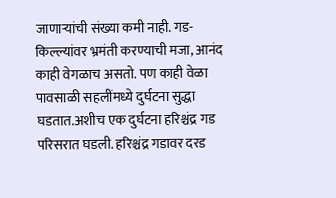जाणाऱ्यांची संख्या कमी नाही. गड-किल्ल्यांवर भ्रमंती करण्याची मजा, आनंद काही वेगळाच असतो. पण काही वेळा पावसाळी सहलींमध्ये दुर्घटना सुद्धा घडतात.अशीच एक दुर्घटना हरिश्चंद्र गड परिसरात घडली. हरिश्चंद्र गडावर दरड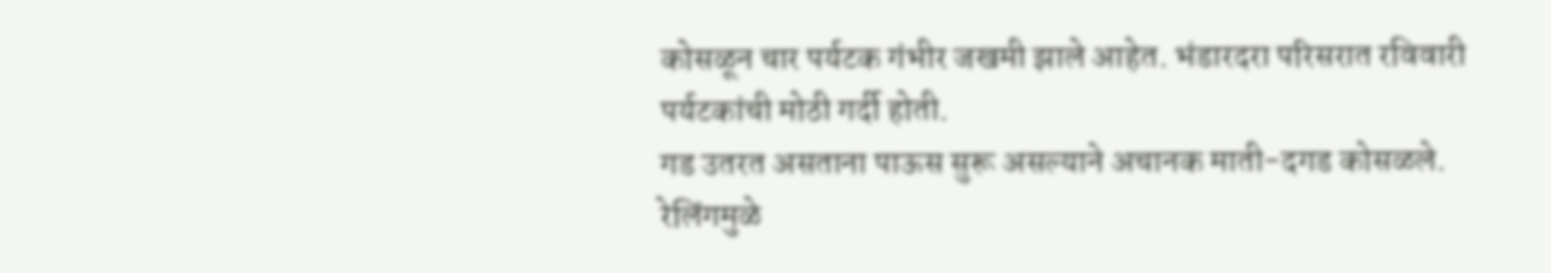कोसळून चार पर्यटक गंभीर जखमी झाले आहेत. भंडारदरा परिसरात रविवारी पर्यटकांची मोठी गर्दी होती.
गड उतरत असताना पाऊस सुरू असल्याने अचानक माती-दगड कोसळले. रेलिंगमुळे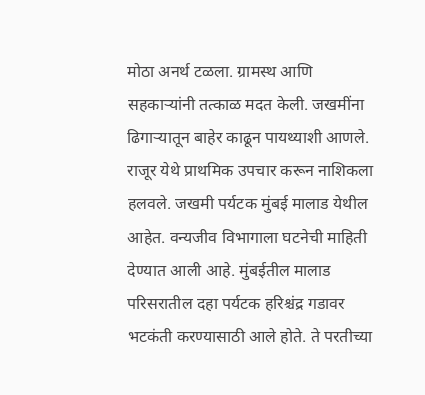मोठा अनर्थ टळला. ग्रामस्थ आणि सहकाऱ्यांनी तत्काळ मदत केली. जखमींना ढिगाऱ्यातून बाहेर काढून पायथ्याशी आणले. राजूर येथे प्राथमिक उपचार करून नाशिकला हलवले. जखमी पर्यटक मुंबई मालाड येथील आहेत. वन्यजीव विभागाला घटनेची माहिती देण्यात आली आहे. मुंबईतील मालाड परिसरातील दहा पर्यटक हरिश्चंद्र गडावर भटकंती करण्यासाठी आले होते. ते परतीच्या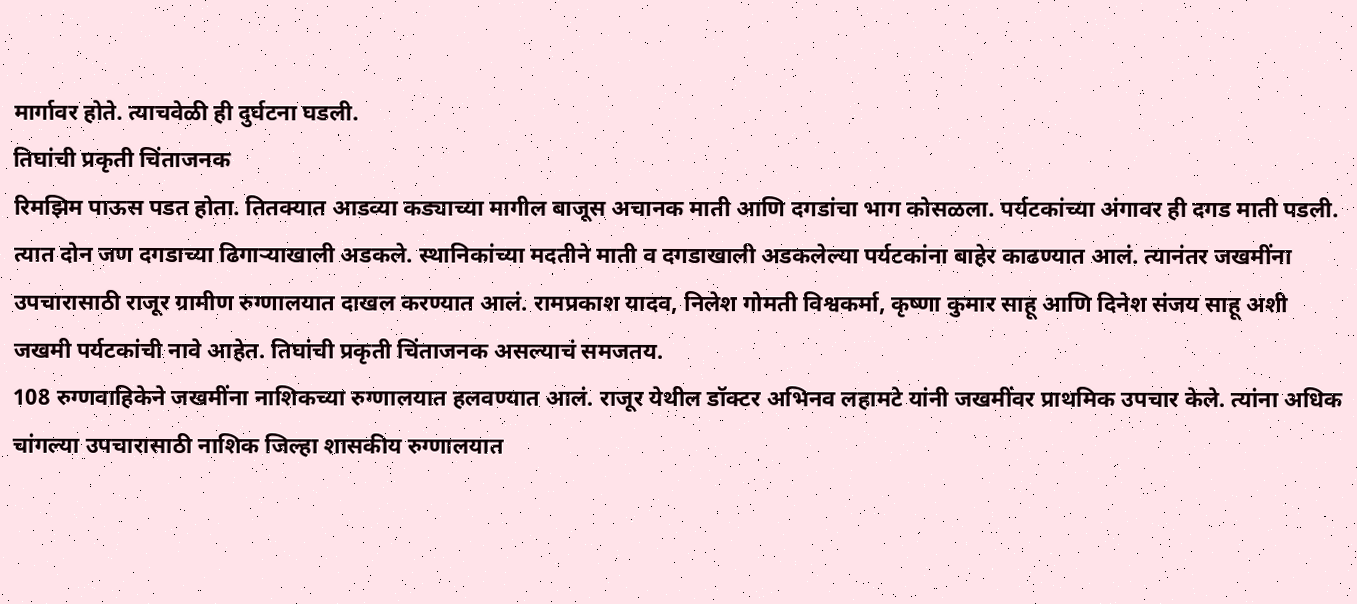मार्गावर होते. त्याचवेळी ही दुर्घटना घडली.
तिघांची प्रकृती चिंताजनक
रिमझिम पाऊस पडत होता. तितक्यात आडव्या कड्याच्या मागील बाजूस अचानक माती आणि दगडांचा भाग कोसळला. पर्यटकांच्या अंगावर ही दगड माती पडली. त्यात दोन जण दगडाच्या ढिगाऱ्याखाली अडकले. स्थानिकांच्या मदतीने माती व दगडाखाली अडकलेल्या पर्यटकांना बाहेर काढण्यात आलं. त्यानंतर जखमींना उपचारासाठी राजूर ग्रामीण रुग्णालयात दाखल करण्यात आलं. रामप्रकाश यादव, निलेश गोमती विश्वकर्मा, कृष्णा कुमार साहू आणि दिनेश संजय साहू अशी जखमी पर्यटकांची नावे आहेत. तिघांची प्रकृती चिंताजनक असल्याचं समजतय.
108 रुग्णवाहिकेने जखमींना नाशिकच्या रुग्णालयात हलवण्यात आलं. राजूर येथील डॉक्टर अभिनव लहामटे यांनी जखमींवर प्राथमिक उपचार केले. त्यांना अधिक चांगल्या उपचारासाठी नाशिक जिल्हा शासकीय रुग्णालयात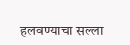हलवण्याचा सल्ला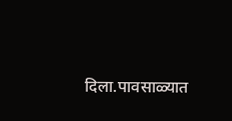दिला.पावसाळ्यात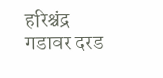हरिश्चंद्र गडावर दरड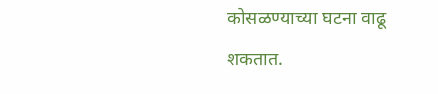कोसळण्याच्या घटना वाढू शकतात.